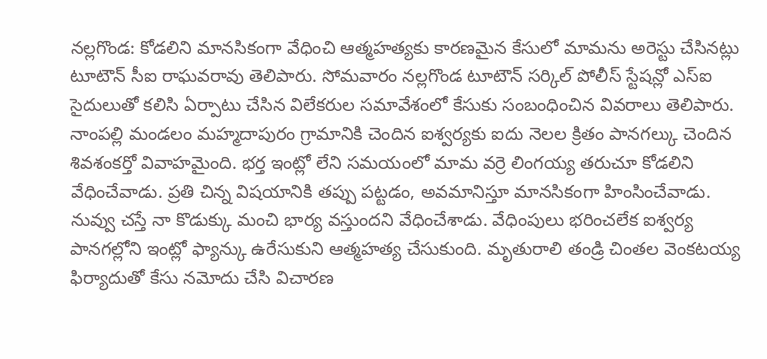నల్లగొండ: కోడలిని మానసికంగా వేధించి ఆత్మహత్యకు కారణమైన కేసులో మామను అరెస్టు చేసినట్లు టూటౌన్ సీఐ రాఘవరావు తెలిపారు. సోమవారం నల్లగొండ టూటౌన్ సర్కిల్ పోలీస్ స్టేషన్లో ఎస్ఐ సైదులుతో కలిసి ఏర్పాటు చేసిన విలేకరుల సమావేశంలో కేసుకు సంబంధించిన వివరాలు తెలిపారు. నాంపల్లి మండలం మహ్మదాపురం గ్రామానికి చెందిన ఐశ్వర్యకు ఐదు నెలల క్రితం పానగల్కు చెందిన శివశంకర్తో వివాహమైంది. భర్త ఇంట్లో లేని సమయంలో మామ వర్రె లింగయ్య తరుచూ కోడలిని వేధించేవాడు. ప్రతి చిన్న విషయానికి తప్పు పట్టడం, అవమానిస్తూ మానసికంగా హింసించేవాడు. నువ్వు చస్తే నా కొడుక్కు మంచి భార్య వస్తుందని వేధించేశాడు. వేధింపులు భరించలేక ఐశ్వర్య పానగల్లోని ఇంట్లో ఫ్యాన్కు ఉరేసుకుని ఆత్మహత్య చేసుకుంది. మృతురాలి తండ్రి చింతల వెంకటయ్య ఫిర్యాదుతో కేసు నమోదు చేసి విచారణ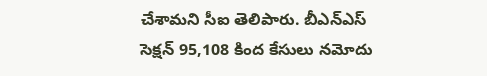చేశామని సీఐ తెలిపారు. బీఎన్ఎస్ సెక్షన్ 95,108 కింద కేసులు నమోదు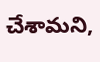చేశామని,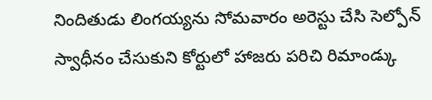నిందితుడు లింగయ్యను సోమవారం అరెస్టు చేసి సెల్పోన్ స్వాధీనం చేసుకుని కోర్టులో హాజరు పరిచి రిమాండ్కు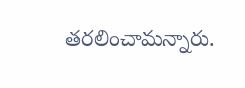తరలించామన్నారు.